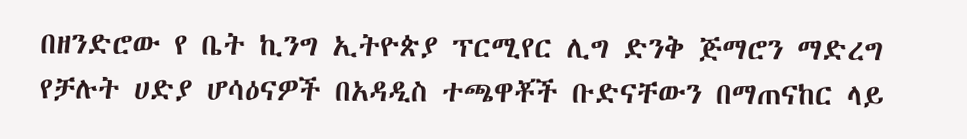በዘንድሮው የ ቤት ኪንግ ኢትዮጵያ ፕርሚየር ሊግ ድንቅ ጅማሮን ማድረግ የቻሉት ሀድያ ሆሳዕናዎች በአዳዲስ ተጫዋቾች ቡድናቸውን በማጠናከር ላይ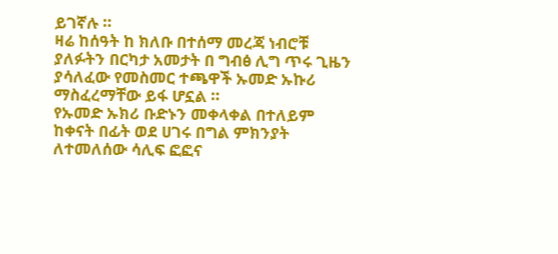ይገኛሉ ።
ዛሬ ከሰዓት ከ ክለቡ በተሰማ መረጃ ነብሮቹ ያለፉትን በርካታ አመታት በ ግብፅ ሊግ ጥሩ ጊዜን ያሳለፈው የመስመር ተጫዋች ኡመድ ኡኩሪ ማስፈረማቸው ይፋ ሆኗል ።
የኡመድ ኡክሪ ቡድኑን መቀላቀል በተለይም ከቀናት በፊት ወደ ሀገሩ በግል ምክንያት ለተመለሰው ሳሊፍ ፎፎና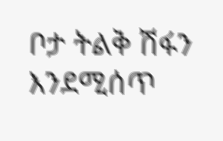ቦታ ትልቅ ሽፋን እንደሚሰጥ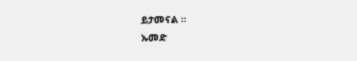ይታመናል ።
ኡመድ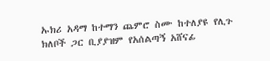ኡክሪ አዳማ ከተማን ጨምሮ ስሙ ከተለያዩ የሊጉ ክለቦች ጋር ቢያያዝም የአሰልጣኝ አሸናፊ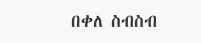በቀለ ስብስብ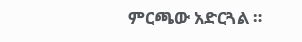ምርጫው አድርጓል ።